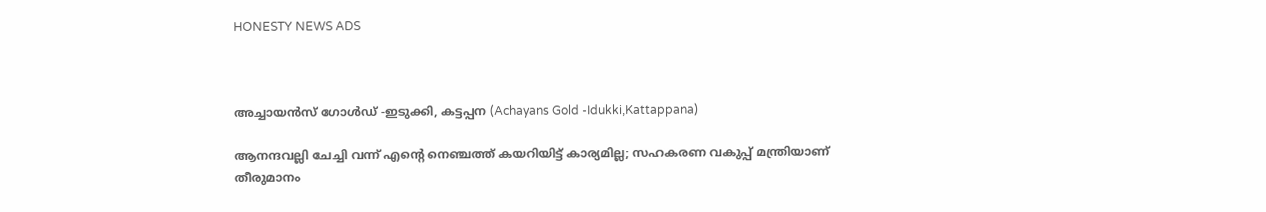HONESTY NEWS ADS



അച്ചായൻസ് ഗോൾഡ് -ഇടുക്കി, കട്ടപ്പന (Achayans Gold -Idukki,Kattappana)

ആനന്ദവല്ലി ചേച്ചി വന്ന് എൻ്റെ നെഞ്ചത്ത് കയറിയിട്ട് കാര്യമില്ല; സഹകരണ വകുപ്പ് മന്ത്രിയാണ് തീരുമാനം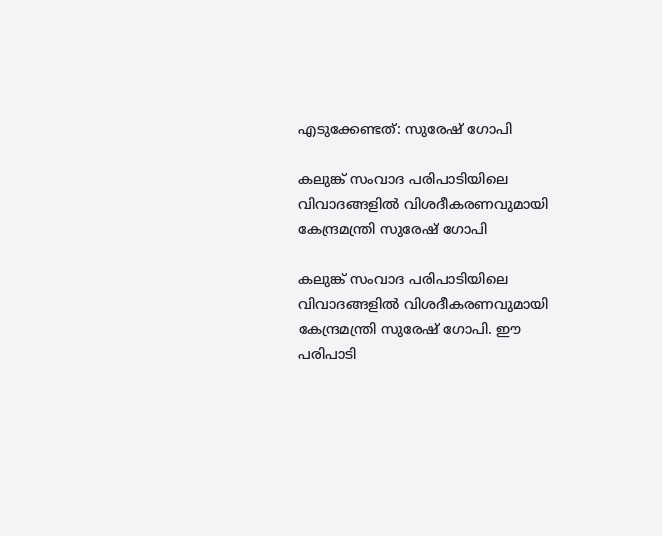എടുക്കേണ്ടത്: സുരേഷ് ഗോപി

കലുങ്ക് സംവാദ പരിപാടിയിലെ വിവാദങ്ങളില്‍ വിശദീകരണവുമായി കേന്ദ്രമന്ത്രി സുരേഷ് ഗോപി

കലുങ്ക് സംവാദ പരിപാടിയിലെ വിവാദങ്ങളില്‍ വിശദീകരണവുമായി കേന്ദ്രമന്ത്രി സുരേഷ് ഗോപി. ഈ പരിപാടി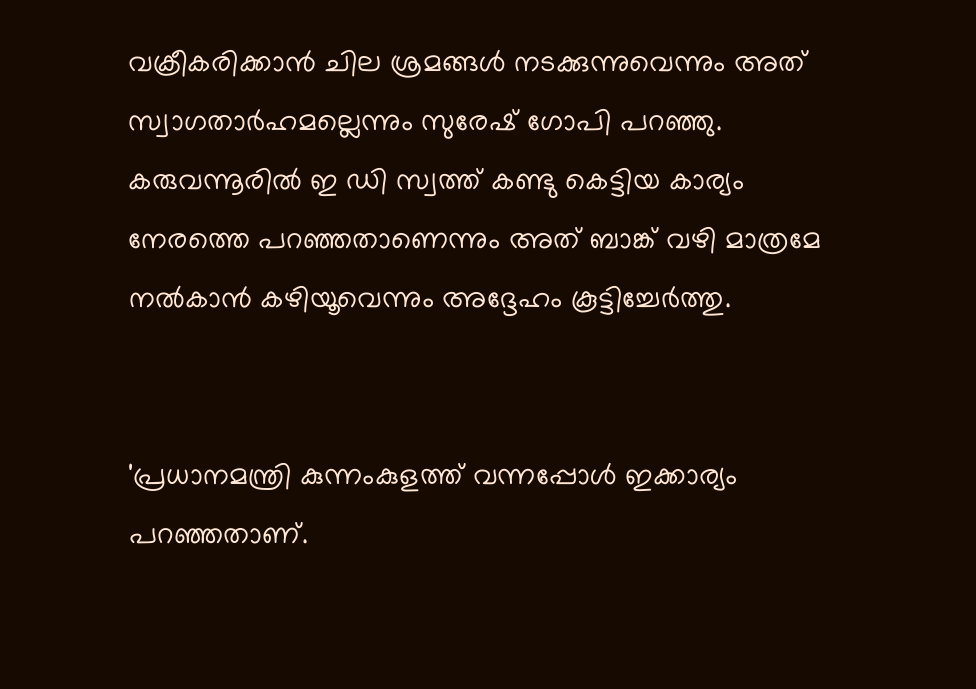വക്രീകരിക്കാന്‍ ചില ശ്രമങ്ങള്‍ നടക്കുന്നുവെന്നും അത് സ്വാഗതാര്‍ഹമല്ലെന്നും സുരേഷ് ഗോപി പറഞ്ഞു. കരുവന്നൂരില്‍ ഇ ഡി സ്വത്ത് കണ്ടു കെട്ടിയ കാര്യം നേരത്തെ പറഞ്ഞതാണെന്നും അത് ബാങ്ക് വഴി മാത്രമേ നല്‍കാന്‍ കഴിയൂവെന്നും അദ്ദേഹം കൂട്ടിച്ചേര്‍ത്തു.


'പ്രധാനമന്ത്രി കുന്നംകുളത്ത് വന്നപ്പോള്‍ ഇക്കാര്യം പറഞ്ഞതാണ്.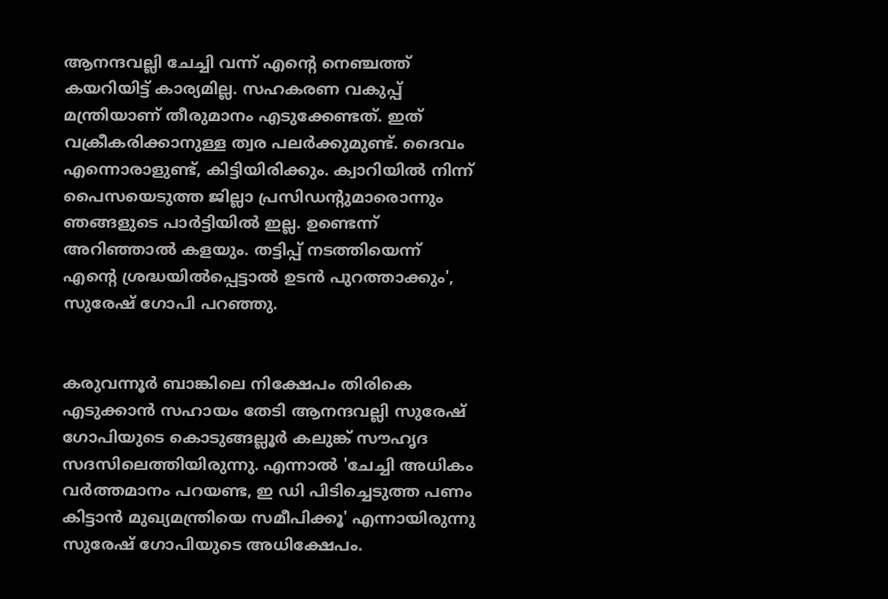ആനന്ദവല്ലി ചേച്ചി വന്ന് എന്റെ നെഞ്ചത്ത് കയറിയിട്ട് കാര്യമില്ല. സഹകരണ വകുപ്പ് മന്ത്രിയാണ് തീരുമാനം എടുക്കേണ്ടത്. ഇത് വക്രീകരിക്കാനുള്ള ത്വര പലര്‍ക്കുമുണ്ട്. ദൈവം എന്നൊരാളുണ്ട്, കിട്ടിയിരിക്കും. ക്വാറിയില്‍ നിന്ന് പൈസയെടുത്ത ജില്ലാ പ്രസിഡന്റുമാരൊന്നും ഞങ്ങളുടെ പാര്‍ട്ടിയില്‍ ഇല്ല. ഉണ്ടെന്ന് അറിഞ്ഞാല്‍ കളയും. തട്ടിപ്പ് നടത്തിയെന്ന് എന്റെ ശ്രദ്ധയില്‍പ്പെട്ടാല്‍ ഉടന്‍ പുറത്താക്കും', സുരേഷ് ഗോപി പറഞ്ഞു.


കരുവന്നൂര്‍ ബാങ്കിലെ നിക്ഷേപം തിരികെ എടുക്കാന്‍ സഹായം തേടി ആനന്ദവല്ലി സുരേഷ് ഗോപിയുടെ കൊടുങ്ങല്ലൂര്‍ കലുങ്ക് സൗഹൃദ സദസിലെത്തിയിരുന്നു. എന്നാല്‍ 'ചേച്ചി അധികം വര്‍ത്തമാനം പറയണ്ട, ഇ ഡി പിടിച്ചെടുത്ത പണം കിട്ടാന്‍ മുഖ്യമന്ത്രിയെ സമീപിക്കൂ' എന്നായിരുന്നു സുരേഷ് ഗോപിയുടെ അധിക്ഷേപം.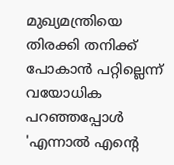മുഖ്യമന്ത്രിയെ തിരക്കി തനിക്ക് പോകാന്‍ പറ്റില്ലെന്ന് വയോധിക പറഞ്ഞപ്പോള്‍ 'എന്നാല്‍ എന്റെ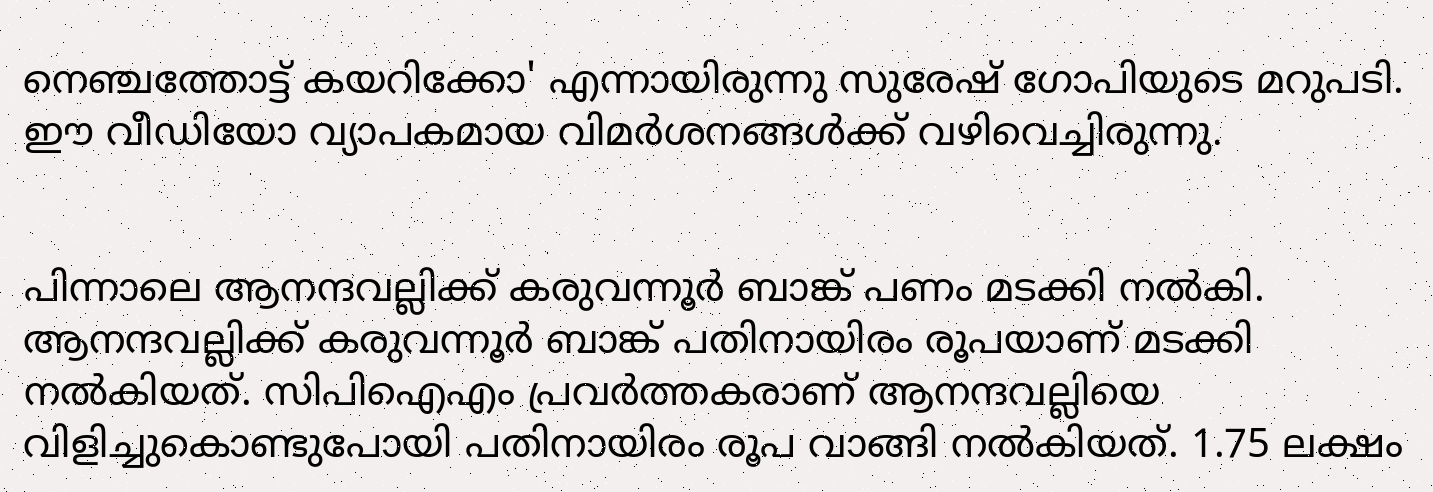നെഞ്ചത്തോട്ട് കയറിക്കോ' എന്നായിരുന്നു സുരേഷ് ഗോപിയുടെ മറുപടി. ഈ വീഡിയോ വ്യാപകമായ വിമര്‍ശനങ്ങള്‍ക്ക് വഴിവെച്ചിരുന്നു.


പിന്നാലെ ആനന്ദവല്ലിക്ക് കരുവന്നൂര്‍ ബാങ്ക് പണം മടക്കി നല്‍കി. ആനന്ദവല്ലിക്ക് കരുവന്നൂര്‍ ബാങ്ക് പതിനായിരം രൂപയാണ് മടക്കി നല്‍കിയത്. സിപിഐഎം പ്രവര്‍ത്തകരാണ് ആനന്ദവല്ലിയെ വിളിച്ചുകൊണ്ടുപോയി പതിനായിരം രൂപ വാങ്ങി നല്‍കിയത്. 1.75 ലക്ഷം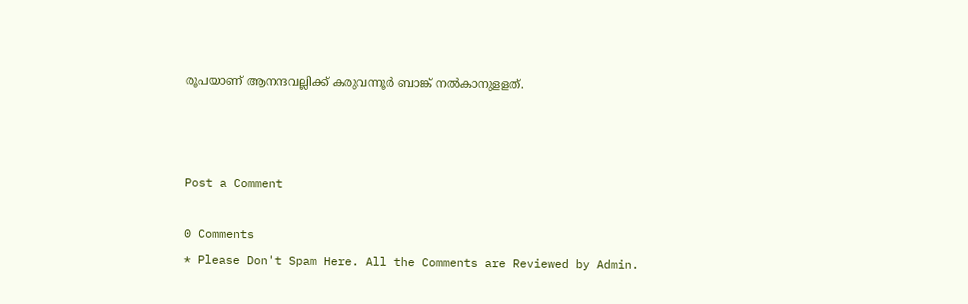രൂപയാണ് ആനന്ദവല്ലിക്ക് കരുവന്നൂര്‍ ബാങ്ക് നല്‍കാനുളളത്.



Post a Comment

0 Comments
* Please Don't Spam Here. All the Comments are Reviewed by Admin.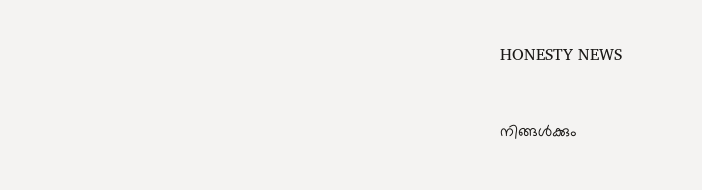HONESTY NEWS



നിങ്ങൾക്കും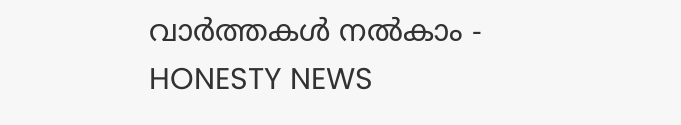വാർത്തകൾ നൽകാം - HONESTY NEWS